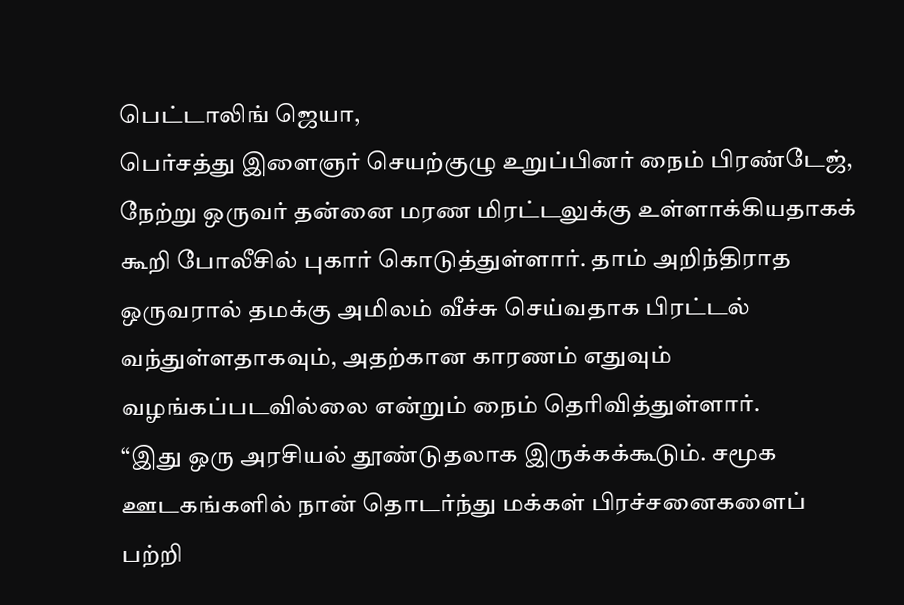பெட்டாலிங் ஜெயா,
பெர்சத்து இளைஞர் செயற்குழு உறுப்பினர் நைம் பிரண்டேஜ், நேற்று ஒருவர் தன்னை மரண மிரட்டலுக்கு உள்ளாக்கியதாகக் கூறி போலீசில் புகார் கொடுத்துள்ளார். தாம் அறிந்திராத ஒருவரால் தமக்கு அமிலம் வீச்சு செய்வதாக பிரட்டல் வந்துள்ளதாகவும், அதற்கான காரணம் எதுவும் வழங்கப்படவில்லை என்றும் நைம் தெரிவித்துள்ளார்.
“இது ஒரு அரசியல் தூண்டுதலாக இருக்கக்கூடும். சமூக ஊடகங்களில் நான் தொடர்ந்து மக்கள் பிரச்சனைகளைப் பற்றி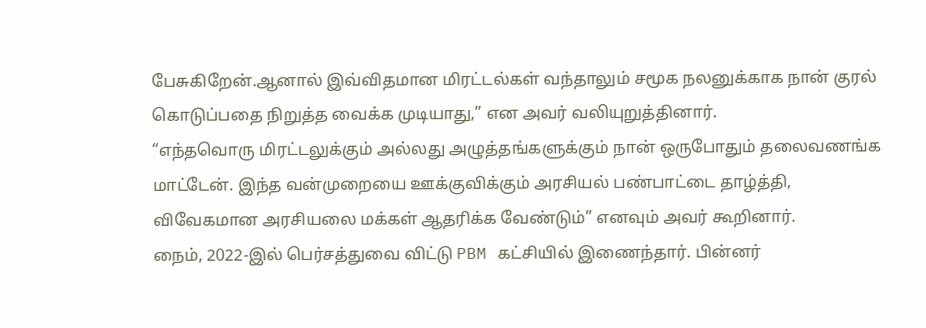பேசுகிறேன்.ஆனால் இவ்விதமான மிரட்டல்கள் வந்தாலும் சமூக நலனுக்காக நான் குரல் கொடுப்பதை நிறுத்த வைக்க முடியாது,” என அவர் வலியுறுத்தினார்.
“எந்தவொரு மிரட்டலுக்கும் அல்லது அழுத்தங்களுக்கும் நான் ஒருபோதும் தலைவணங்க மாட்டேன். இந்த வன்முறையை ஊக்குவிக்கும் அரசியல் பண்பாட்டை தாழ்த்தி, விவேகமான அரசியலை மக்கள் ஆதரிக்க வேண்டும்” எனவும் அவர் கூறினார்.
நைம், 2022-இல் பெர்சத்துவை விட்டு PBM கட்சியில் இணைந்தார். பின்னர்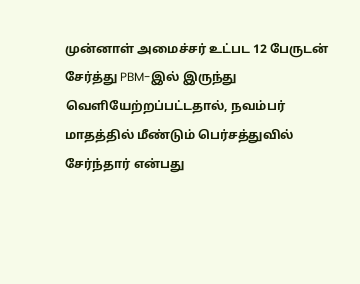முன்னாள் அமைச்சர் உட்பட 12 பேருடன் சேர்த்து PBM-இல் இருந்து வெளியேற்றப்பட்டதால், நவம்பர் மாதத்தில் மீண்டும் பெர்சத்துவில் சேர்ந்தார் என்பது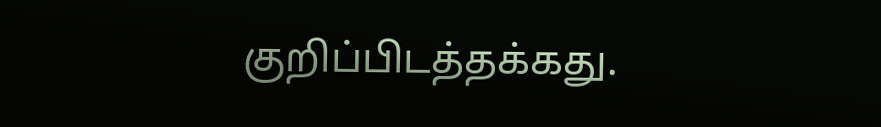குறிப்பிடத்தக்கது.